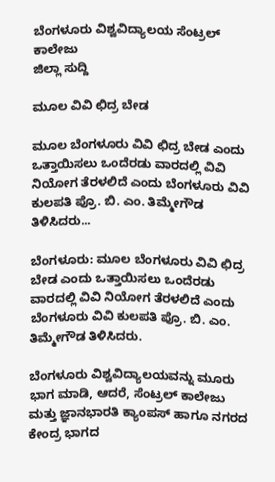ಬೆಂಗಳೂರು ವಿಶ್ವವಿದ್ಯಾಲಯ ಸೆಂಟ್ರಲ್ ಕಾಲೇಜು
ಜಿಲ್ಲಾ ಸುದ್ದಿ

ಮೂಲ ವಿವಿ ಛಿದ್ರ ಬೇಡ

ಮೂಲ ಬೆಂಗಳೂರು ವಿವಿ ಛಿದ್ರ ಬೇಡ ಎಂದು ಒತ್ತಾಯಿಸಲು ಒಂದೆರಡು ವಾರದಲ್ಲಿ ವಿವಿ ನಿಯೋಗ ತೆರಳಲಿದೆ ಎಂದು ಬೆಂಗಳೂರು ವಿವಿ ಕುಲಪತಿ ಪ್ರೊ. ಬಿ. ಎಂ. ತಿಮ್ಮೇಗೌಡ ತಿಳಿಸಿದರು...

ಬೆಂಗಳೂರು: ಮೂಲ ಬೆಂಗಳೂರು ವಿವಿ ಛಿದ್ರ ಬೇಡ ಎಂದು ಒತ್ತಾಯಿಸಲು ಒಂದೆರಡು ವಾರದಲ್ಲಿ ವಿವಿ ನಿಯೋಗ ತೆರಳಲಿದೆ ಎಂದು ಬೆಂಗಳೂರು ವಿವಿ ಕುಲಪತಿ ಪ್ರೊ. ಬಿ. ಎಂ. ತಿಮ್ಮೇಗೌಡ ತಿಳಿಸಿದರು.

ಬೆಂಗಳೂರು ವಿಶ್ವವಿದ್ಯಾಲಯವನ್ನು ಮೂರು ಭಾಗ ಮಾಡಿ, ಆದರೆ, ಸೆಂಟ್ರಲ್ ಕಾಲೇಜು ಮತ್ತು ಜ್ಞಾನಭಾರತಿ ಕ್ಯಾಂಪಸ್ ಹಾಗೂ ನಗರದ ಕೇಂದ್ರ ಭಾಗದ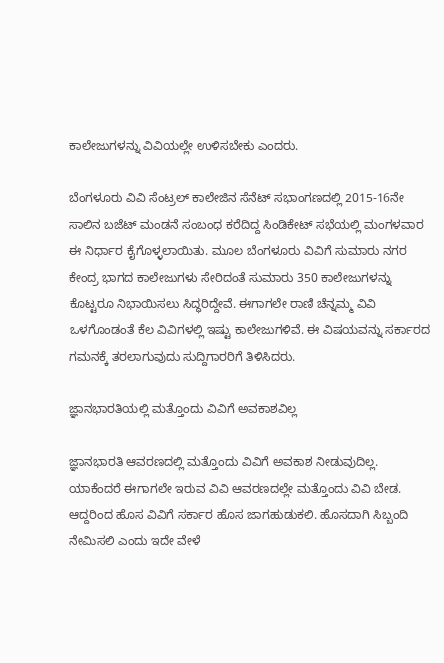ಕಾಲೇಜುಗಳನ್ನು ವಿವಿಯಲ್ಲೇ ಉಳಿಸಬೇಕು ಎಂದರು.

ಬೆಂಗಳೂರು ವಿವಿ ಸೆಂಟ್ರಲ್ ಕಾಲೇಜಿನ ಸೆನೆಟ್ ಸಭಾಂಗಣದಲ್ಲಿ 2015-16ನೇ ಸಾಲಿನ ಬಜೆಟ್ ಮಂಡನೆ ಸಂಬಂಧ ಕರೆದಿದ್ದ ಸಿಂಡಿಕೇಟ್ ಸಭೆಯಲ್ಲಿ ಮಂಗಳವಾರ ಈ ನಿರ್ಧಾರ ಕೈಗೊಳ್ಳಲಾಯಿತು. ಮೂಲ ಬೆಂಗಳೂರು ವಿವಿಗೆ ಸುಮಾರು ನಗರ ಕೇಂದ್ರ ಭಾಗದ ಕಾಲೇಜುಗಳು ಸೇರಿದಂತೆ ಸುಮಾರು 350 ಕಾಲೇಜುಗಳನ್ನು ಕೊಟ್ಟರೂ ನಿಭಾಯಿಸಲು ಸಿದ್ಧರಿದ್ದೇವೆ. ಈಗಾಗಲೇ ರಾಣಿ ಚೆನ್ನಮ್ಮ ವಿವಿ ಒಳಗೊಂಡಂತೆ ಕೆಲ ವಿವಿಗಳಲ್ಲಿ ಇಷ್ಟು ಕಾಲೇಜುಗಳಿವೆ. ಈ ವಿಷಯವನ್ನು ಸರ್ಕಾರದ ಗಮನಕ್ಕೆ ತರಲಾಗುವುದು ಸುದ್ದಿಗಾರರಿಗೆ ತಿಳಿಸಿದರು.

ಜ್ಞಾನಭಾರತಿಯಲ್ಲಿ ಮತ್ತೊಂದು ವಿವಿಗೆ ಅವಕಾಶವಿಲ್ಲ

ಜ್ಞಾನಭಾರತಿ ಆವರಣದಲ್ಲಿ ಮತ್ತೊಂದು ವಿವಿಗೆ ಅವಕಾಶ ನೀಡುವುದಿಲ್ಲ. ಯಾಕೆಂದರೆ ಈಗಾಗಲೇ ಇರುವ ವಿವಿ ಆವರಣದಲ್ಲೇ ಮತ್ತೊಂದು ವಿವಿ ಬೇಡ. ಆದ್ದರಿಂದ ಹೊಸ ವಿವಿಗೆ ಸರ್ಕಾರ ಹೊಸ ಜಾಗಹುಡುಕಲಿ. ಹೊಸದಾಗಿ ಸಿಬ್ಬಂದಿ ನೇಮಿಸಲಿ ಎಂದು ಇದೇ ವೇಳೆ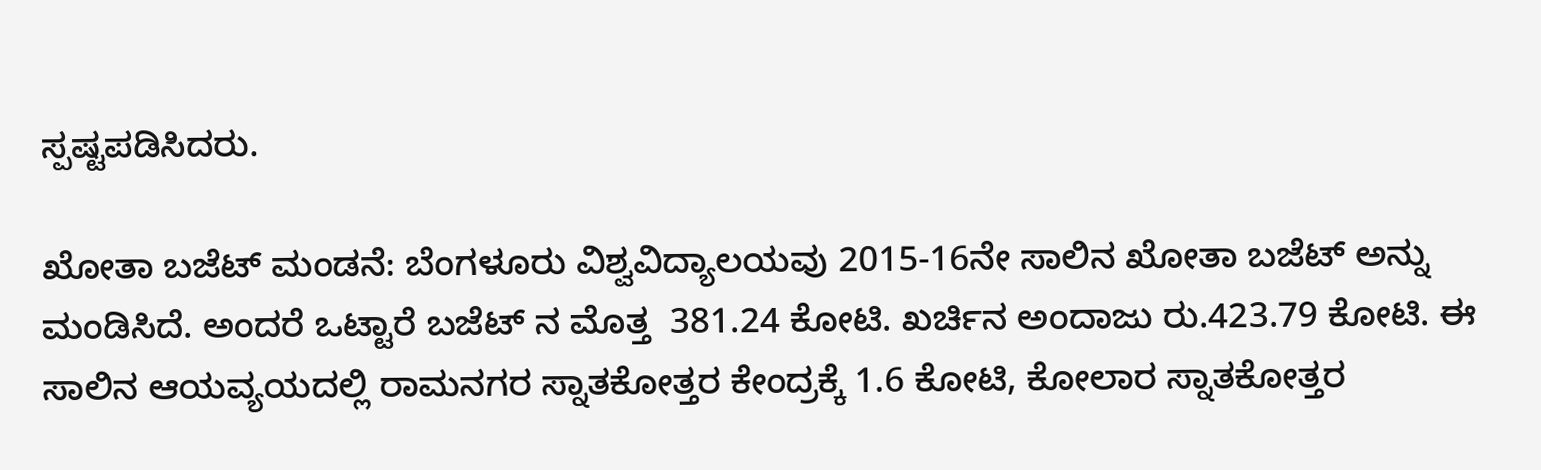ಸ್ಪಷ್ಟಪಡಿಸಿದರು.

ಖೋತಾ ಬಜೆಟ್ ಮಂಡನೆ: ಬೆಂಗಳೂರು ವಿಶ್ವವಿದ್ಯಾಲಯವು 2015-16ನೇ ಸಾಲಿನ ಖೋತಾ ಬಜೆಟ್ ಅನ್ನು ಮಂಡಿಸಿದೆ. ಅಂದರೆ ಒಟ್ಟಾರೆ ಬಜೆಟ್ ನ ಮೊತ್ತ  381.24 ಕೋಟಿ. ಖರ್ಚಿನ ಅಂದಾಜು ರು.423.79 ಕೋಟಿ. ಈ ಸಾಲಿನ ಆಯವ್ಯಯದಲ್ಲಿ ರಾಮನಗರ ಸ್ನಾತಕೋತ್ತರ ಕೇಂದ್ರಕ್ಕೆ 1.6 ಕೋಟಿ, ಕೋಲಾರ ಸ್ನಾತಕೋತ್ತರ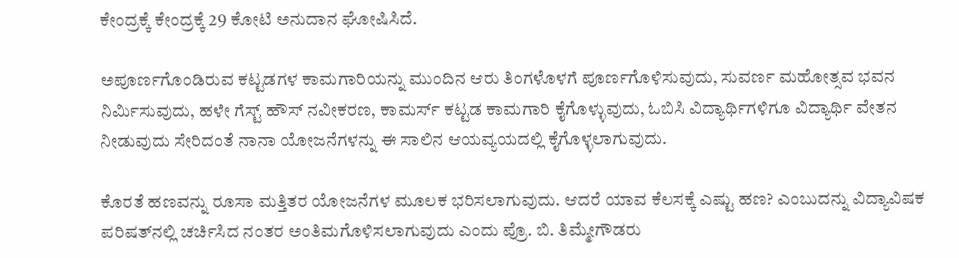ಕೇಂದ್ರಕ್ಕೆ ಕೇಂದ್ರಕ್ಕೆ 29 ಕೋಟಿ ಅನುದಾನ ಘೋಷಿಸಿದೆ.

ಅಪೂರ್ಣಗೊಂಡಿರುವ ಕಟ್ಟಡಗಳ ಕಾಮಗಾರಿಯನ್ನು ಮುಂದಿನ ಆರು ತಿಂಗಳೊಳಗೆ ಪೂರ್ಣಗೊಳಿಸುವುದು, ಸುವರ್ಣ ಮಹೋತ್ಸವ ಭವನ ನಿರ್ಮಿಸುವುದು, ಹಳೇ ಗೆಸ್ಟ್ ಹೌಸ್ ನವೀಕರಣ, ಕಾಮರ್ಸ್ ಕಟ್ಟಡ ಕಾಮಗಾರಿ ಕೈಗೊಳ್ಳುವುದು, ಓಬಿಸಿ ವಿದ್ಯಾರ್ಥಿಗಳಿಗೂ ವಿದ್ಯಾರ್ಥಿ ವೇತನ ನೀಡುವುದು ಸೇರಿದಂತೆ ನಾನಾ ಯೋಜನೆಗಳನ್ನು ಈ ಸಾಲಿನ ಆಯವ್ಯಯದಲ್ಲಿ ಕೈಗೊಳ್ಳಲಾಗುವುದು.

ಕೊರತೆ ಹಣವನ್ನು ರೂಸಾ ಮತ್ತಿತರ ಯೋಜನೆಗಳ ಮೂಲಕ ಭರಿಸಲಾಗುವುದು. ಆದರೆ ಯಾವ ಕೆಲಸಕ್ಕೆ ಎಷ್ಟು ಹಣ? ಎಂಬುದನ್ನು ವಿದ್ಯಾವಿಷಕ ಪರಿಷತ್‍ನಲ್ಲಿ ಚರ್ಚಿಸಿದ ನಂತರ ಅಂತಿಮಗೊಳಿಸಲಾಗುವುದು ಎಂದು ಪ್ರೊ. ಬಿ. ತಿಮ್ಮೇಗೌಡರು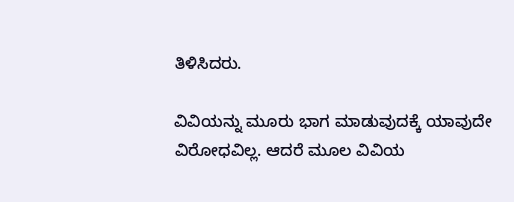ತಿಳಿಸಿದರು.

ವಿವಿಯನ್ನು ಮೂರು ಭಾಗ ಮಾಡುವುದಕ್ಕೆ ಯಾವುದೇ ವಿರೋಧವಿಲ್ಲ. ಆದರೆ ಮೂಲ ವಿವಿಯ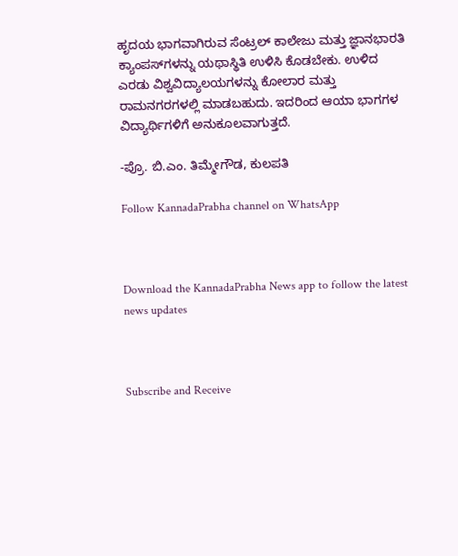ಹೃದಯ ಭಾಗವಾಗಿರುವ ಸೆಂಟ್ರಲ್ ಕಾಲೇಜು ಮತ್ತು ಜ್ಞಾನಭಾರತಿ ಕ್ಯಾಂಪಸ್‍ಗಳನ್ನು ಯಥಾಸ್ಥಿತಿ ಉಳಿಸಿ ಕೊಡಬೇಕು. ಉಳಿದ ಎರಡು ವಿಶ್ವವಿದ್ಯಾಲಯಗಳನ್ನು ಕೋಲಾರ ಮತ್ತು ರಾಮನಗರಗಳಲ್ಲಿ ಮಾಡಬಹುದು. ಇದರಿಂದ ಆಯಾ ಭಾಗಗಳ ವಿದ್ಯಾರ್ಥಿಗಳಿಗೆ ಅನುಕೂಲವಾಗುತ್ತದೆ.

-ಪ್ರೊ. ಬಿ.ಎಂ. ತಿಮ್ಮೇಗೌಡ, ಕುಲಪತಿ

Follow KannadaPrabha channel on WhatsApp



Download the KannadaPrabha News app to follow the latest news updates



Subscribe and Receive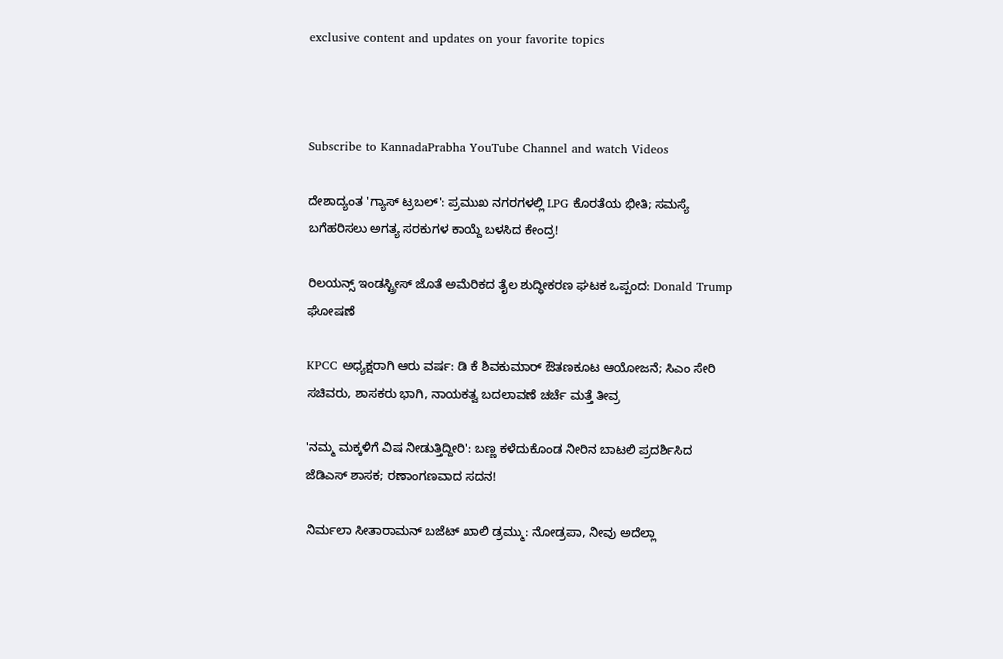exclusive content and updates on your favorite topics



Subscribe to KannadaPrabha YouTube Channel and watch Videos

ದೇಶಾದ್ಯಂತ 'ಗ್ಯಾಸ್ ಟ್ರಬಲ್': ಪ್ರಮುಖ ನಗರಗಳಲ್ಲಿ LPG ಕೊರತೆಯ ಭೀತಿ; ಸಮಸ್ಯೆ ಬಗೆಹರಿಸಲು ಅಗತ್ಯ ಸರಕುಗಳ ಕಾಯ್ದೆ ಬಳಸಿದ ಕೇಂದ್ರ!

ರಿಲಯನ್ಸ್ ಇಂಡಸ್ಟ್ರೀಸ್ ಜೊತೆ ಅಮೆರಿಕದ ತೈಲ ಶುದ್ಧೀಕರಣ ಘಟಕ ಒಪ್ಪಂದ: Donald Trump ಘೋಷಣೆ

KPCC ಅಧ್ಯಕ್ಷರಾಗಿ ಆರು ವರ್ಷ: ಡಿ ಕೆ ಶಿವಕುಮಾರ್ ಔತಣಕೂಟ ಆಯೋಜನೆ; ಸಿಎಂ ಸೇರಿ ಸಚಿವರು, ಶಾಸಕರು ಭಾಗಿ, ನಾಯಕತ್ವ ಬದಲಾವಣೆ ಚರ್ಚೆ ಮತ್ತೆ ತೀವ್ರ

'ನಮ್ಮ ಮಕ್ಕಳಿಗೆ ವಿಷ ನೀಡುತ್ತಿದ್ದೀರಿ': ಬಣ್ಣ ಕಳೆದುಕೊಂಡ ನೀರಿನ ಬಾಟಲಿ ಪ್ರದರ್ಶಿಸಿದ ಜೆಡಿಎಸ್ ಶಾಸಕ; ರಣಾಂಗಣವಾದ ಸದನ!

ನಿರ್ಮಲಾ ಸೀತಾರಾಮನ್ ಬಜೆಟ್ ಖಾಲಿ ಡ್ರಮ್ಮು: ನೋಡ್ರಪಾ, ನೀವು ಅದೆಲ್ಲಾ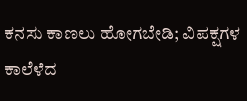ಕನಸು ಕಾಣಲು ಹೋಗಬೇಡಿ; ವಿಪಕ್ಷಗಳ ಕಾಲೆಳೆದ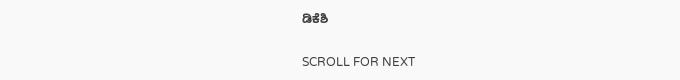ಡಿಕೆಶಿ

SCROLL FOR NEXT